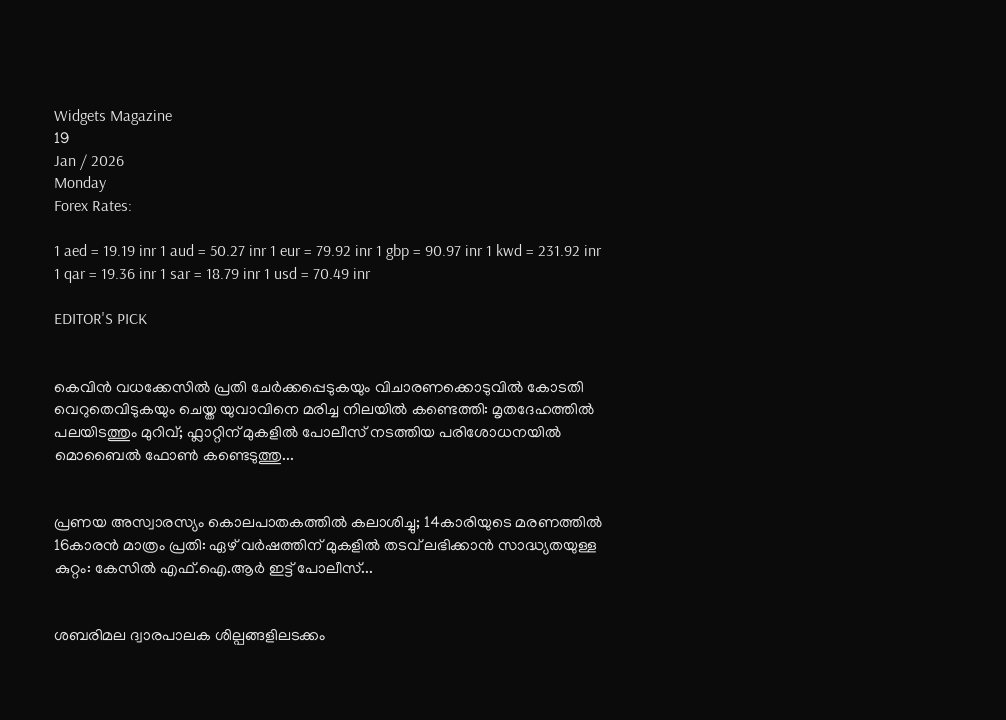Widgets Magazine
19
Jan / 2026
Monday
Forex Rates:

1 aed = 19.19 inr 1 aud = 50.27 inr 1 eur = 79.92 inr 1 gbp = 90.97 inr 1 kwd = 231.92 inr 1 qar = 19.36 inr 1 sar = 18.79 inr 1 usd = 70.49 inr

EDITOR'S PICK


കെവിൻ വധക്കേസിൽ പ്രതി ചേർക്കപ്പെടുകയും വിചാരണക്കൊടുവിൽ കോടതി വെറുതെവിടുകയും ചെയ്ത യുവാവിനെ മരിച്ച നിലയിൽ കണ്ടെത്തി: മൃതദേഹത്തിൽ പലയിടത്തും മുറിവ്; ഫ്ലാറ്റിന് മുകളിൽ പോലീസ് നടത്തിയ പരിശോധനയിൽ മൊബൈൽ ഫോൺ കണ്ടെടുത്തു...


പ്രണയ അസ്വാരസ്യം കൊലപാതകത്തിൽ കലാശിച്ചു; 14കാരിയുടെ മരണത്തിൽ 16കാരൻ മാത്രം പ്രതി: ഏഴ് വർഷത്തിന് മുകളിൽ തടവ് ലഭിക്കാൻ സാദ്ധ്യതയുള്ള കുറ്റം: കേസിൽ എഫ്.ഐ.ആർ ഇട്ട് പോലീസ്...


ശബരിമല ദ്വാരപാലക ശില്പങ്ങളിലടക്കം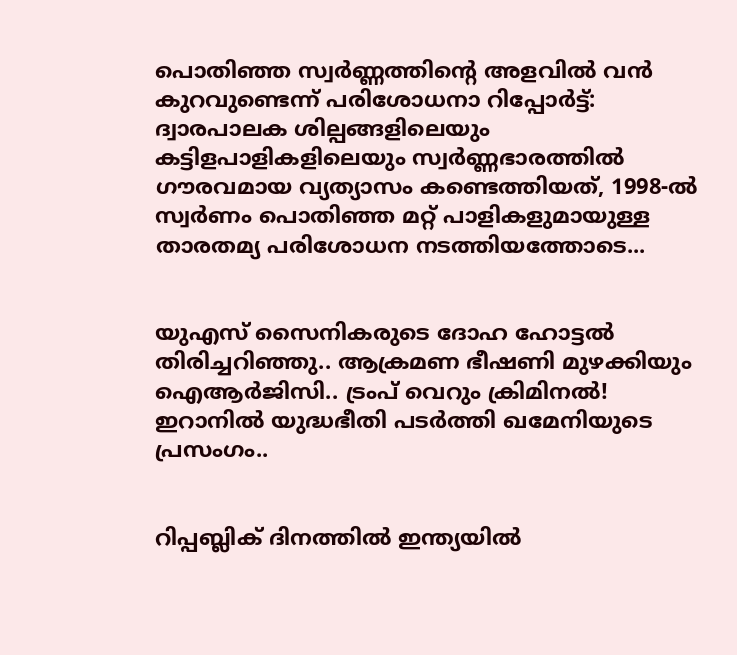പൊതിഞ്ഞ സ്വർണ്ണത്തിന്റെ അളവിൽ വൻ കുറവുണ്ടെന്ന് പരിശോധനാ റിപ്പോർട്ട്: ദ്വാരപാലക ശില്പങ്ങളിലെയും കട്ടിളപാളികളിലെയും സ്വർണ്ണഭാരത്തിൽ ഗൗരവമായ വ്യത്യാസം കണ്ടെത്തിയത്, 1998-ൽ സ്വർണം പൊതിഞ്ഞ മറ്റ് പാളികളുമായുള്ള താരതമ്യ പരിശോധന നടത്തിയത്തോടെ...


യുഎസ് സൈനികരുടെ ദോഹ ഹോട്ടൽ തിരിച്ചറിഞ്ഞു.. ആക്രമണ ഭീഷണി മുഴക്കിയും ഐആർജിസി.. ട്രംപ് വെറും ക്രിമിനല്‍! ഇറാനില്‍ യുദ്ധഭീതി പടര്‍ത്തി ഖമേനിയുടെ പ്രസംഗം..


റിപ്പബ്ലിക് ദിനത്തില്‍ ഇന്ത്യയില്‍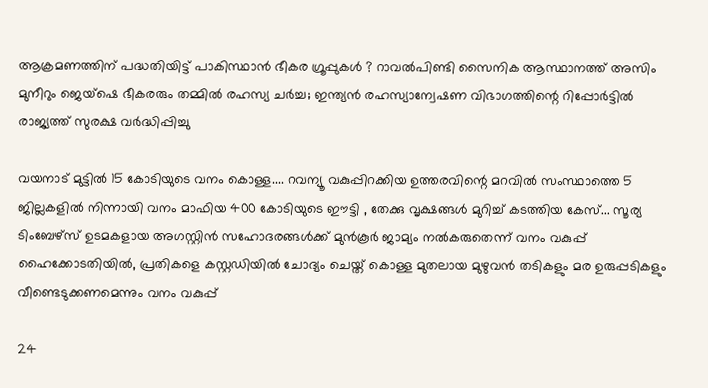ആക്രമണത്തിന് പദ്ധതിയിട്ട് പാകിസ്ഥാന്‍ ഭീകര ഗ്രൂപ്പുകള്‍ ? റാവല്‍പിണ്ടി സൈനിക ആസ്ഥാനത്ത് അസിം മുനീറും ജെയ്‌ഷെ ഭീകരരും തമ്മില്‍ രഹസ്യ ചര്‍ച്ച; ഇന്ത്യന്‍ രഹസ്യാന്വേഷണ വിഭാഗത്തിന്റെ റിപ്പോര്‍ട്ടില്‍ രാജ്യത്ത് സുരക്ഷ വര്‍ദ്ധിപ്പിച്ചു

വയനാട് മുട്ടില്‍ 15 കോടിയുടെ വനം കൊള്ള.... റവന്യൂ വകുപ്പിറക്കിയ ഉത്തരവിന്റെ മറവില്‍ സംസ്ഥാത്തെ 5 ജില്ലകളില്‍ നിന്നായി വനം മാഫിയ 400 കോടിയുടെ ഈട്ടി , തേക്കു വൃക്ഷങ്ങള്‍ മുറിച്ച് കടത്തിയ കേസ്... സൂര്യ ടിംബേഴ്‌സ് ഉടമകളായ അഗസ്റ്റിന്‍ സഹോദരങ്ങള്‍ക്ക് മുന്‍കൂര്‍ ജാമ്യം നല്‍കരുതെന്ന് വനം വകുപ്പ് ഹൈക്കോടതിയില്‍, പ്രതികളെ കസ്റ്റഡിയില്‍ ചോദ്യം ചെയ്ത് കൊള്ള മുതലായ മുഴുവന്‍ തടികളും മര ഉരുപ്പടികളും വീണ്ടെടുക്കണമെന്നും വനം വകുപ്പ്

24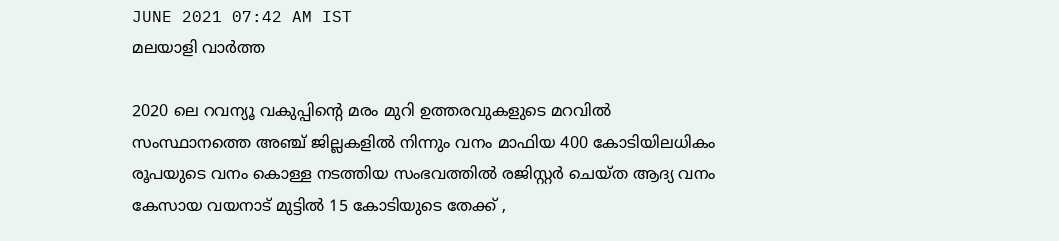JUNE 2021 07:42 AM IST
മലയാളി വാര്‍ത്ത

2020 ലെ റവന്യൂ വകുപ്പിന്റെ മരം മുറി ഉത്തരവുകളുടെ മറവില്‍ സംസ്ഥാനത്തെ അഞ്ച് ജില്ലകളില്‍ നിന്നും വനം മാഫിയ 400 കോടിയിലധികം രൂപയുടെ വനം കൊള്ള നടത്തിയ സംഭവത്തില്‍ രജിസ്റ്റര്‍ ചെയ്ത ആദ്യ വനം കേസായ വയനാട് മുട്ടില്‍ 15 കോടിയുടെ തേക്ക് ,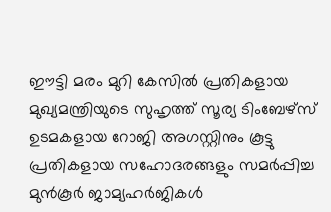ഈട്ടി മരം മുറി കേസില്‍ പ്രതികളായ മുഖ്യമന്ത്രിയുടെ സുഹൃത്ത് സൂര്യ ടിംബേഴ്‌സ് ഉടമകളായ റോജി അഗസ്റ്റിനും കൂട്ടു പ്രതികളായ സഹോദരങ്ങളും സമര്‍പ്പിച്ച മുന്‍കൂര്‍ ജാമ്യഹര്‍ജികള്‍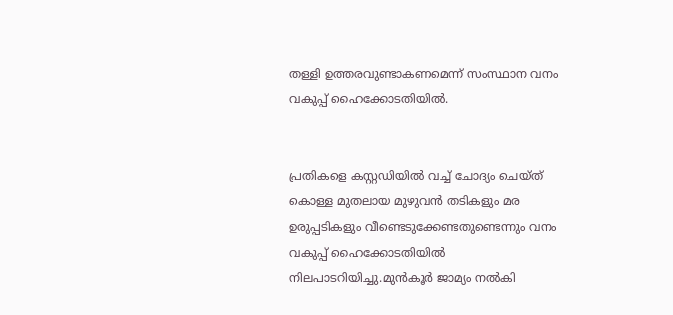തള്ളി ഉത്തരവുണ്ടാകണമെന്ന് സംസ്ഥാന വനം വകുപ്പ് ഹൈക്കോടതിയില്‍.


പ്രതികളെ കസ്റ്റഡിയില്‍ വച്ച് ചോദ്യം ചെയ്ത് കൊള്ള മുതലായ മുഴുവന്‍ തടികളും മര ഉരുപ്പടികളും വീണ്ടെടുക്കേണ്ടതുണ്ടെന്നും വനം വകുപ്പ് ഹൈക്കോടതിയില്‍ നിലപാടറിയിച്ചു.മുന്‍കൂര്‍ ജാമ്യം നല്‍കി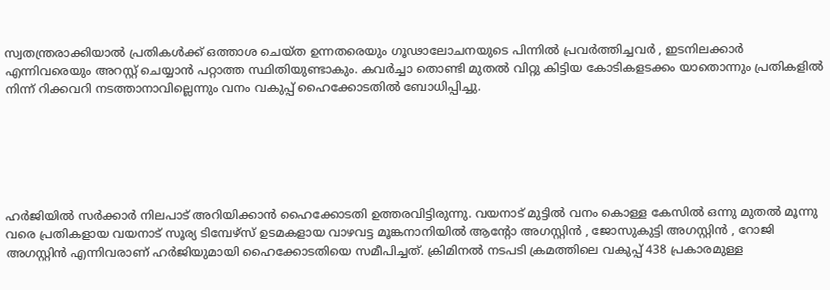സ്വതന്ത്രരാക്കിയാല്‍ പ്രതികള്‍ക്ക് ഒത്താശ ചെയ്ത ഉന്നതരെയും ഗൂഢാലോചനയുടെ പിന്നില്‍ പ്രവര്‍ത്തിച്ചവര്‍ , ഇടനിലക്കാര്‍ എന്നിവരെയും അറസ്റ്റ് ചെയ്യാന്‍ പറ്റാത്ത സ്ഥിതിയുണ്ടാകും. കവര്‍ച്ചാ തൊണ്ടി മുതല്‍ വിറ്റു കിട്ടിയ കോടികളടക്കം യാതൊന്നും പ്രതികളില്‍ നിന്ന് റിക്കവറി നടത്താനാവില്ലെന്നും വനം വകുപ്പ് ഹൈക്കോടതില്‍ ബോധിപ്പിച്ചു.






ഹര്‍ജിയില്‍ സര്‍ക്കാര്‍ നിലപാട് അറിയിക്കാന്‍ ഹൈക്കോടതി ഉത്തരവിട്ടിരുന്നു. വയനാട് മുട്ടില്‍ വനം കൊള്ള കേസില്‍ ഒന്നു മുതല്‍ മൂന്നു വരെ പ്രതികളായ വയനാട് സൂര്യ ടിമ്പേഴ്‌സ് ഉടമകളായ വാഴവട്ട മൂങ്കനാനിയില്‍ ആന്റോ അഗസ്റ്റിന്‍ , ജോസുകുട്ടി അഗസ്റ്റിന്‍ , റോജി അഗസ്റ്റിന്‍ എന്നിവരാണ് ഹര്‍ജിയുമായി ഹൈക്കോടതിയെ സമീപിച്ചത്. ക്രിമിനല്‍ നടപടി ക്രമത്തിലെ വകുപ്പ് 438 പ്രകാരമുള്ള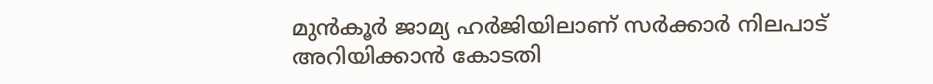മുന്‍കൂര്‍ ജാമ്യ ഹര്‍ജിയിലാണ് സര്‍ക്കാര്‍ നിലപാട് അറിയിക്കാന്‍ കോടതി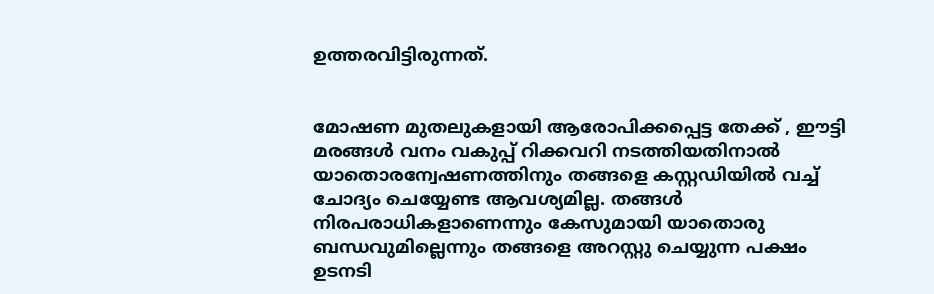ഉത്തരവിട്ടിരുന്നത്.


മോഷണ മുതലുകളായി ആരോപിക്കപ്പെട്ട തേക്ക് , ഈട്ടി മരങ്ങള്‍ വനം വകുപ്പ് റിക്കവറി നടത്തിയതിനാല്‍ യാതൊരന്വേഷണത്തിനും തങ്ങളെ കസ്റ്റഡിയില്‍ വച്ച് ചോദ്യം ചെയ്യേണ്ട ആവശ്യമില്ല. തങ്ങള്‍ നിരപരാധികളാണെന്നും കേസുമായി യാതൊരു ബന്ധവുമില്ലെന്നും തങ്ങളെ അറസ്റ്റു ചെയ്യുന്ന പക്ഷം ഉടനടി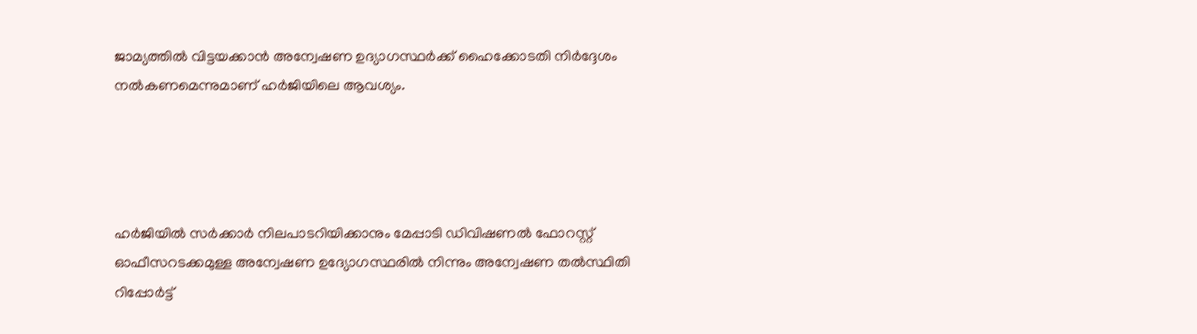ജാമ്യത്തില്‍ വിട്ടയക്കാന്‍ അന്വേഷണ ഉദ്യാഗസ്ഥര്‍ക്ക് ഹൈക്കോടതി നിര്‍ദ്ദേശം നല്‍കണമെന്നുമാണ് ഹര്‍ജിയിലെ ആവശ്യം.




ഹര്‍ജിയില്‍ സര്‍ക്കാര്‍ നിലപാടറിയിക്കാനും മേപ്പാടി ഡിവിഷണല്‍ ഫോറസ്റ്റ് ഓഫീസറടക്കമുള്ള അന്വേഷണ ഉദ്യോഗസ്ഥരില്‍ നിന്നും അന്വേഷണ തല്‍സ്ഥിതി റിപ്പോര്‍ട്ട്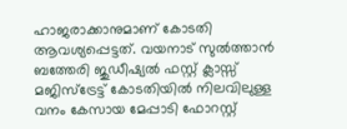ഹാജരാക്കാനുമാണ് കോടതി ആവശ്യപ്പെട്ടത്. വയനാട് സുല്‍ത്താന്‍ ബത്തേരി ജുഡീഷ്യല്‍ ഫസ്റ്റ് ക്ലാസ്സ് മജിസ്‌ട്രേട്ട് കോടതിയില്‍ നിലവിലുള്ള വനം കേസായ മേപ്പാടി ഫോറസ്റ്റ്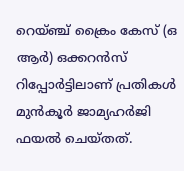റെയ്ഞ്ച് ക്രൈം കേസ് (ഒ ആര്‍) ഒക്കറന്‍സ് റിപ്പോര്‍ട്ടിലാണ് പ്രതികള്‍ മുന്‍കൂര്‍ ജാമ്യഹര്‍ജി ഫയല്‍ ചെയ്തത്.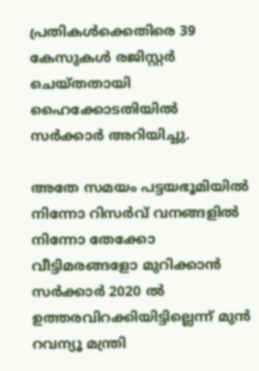പ്രതികള്‍ക്കെതിരെ 39 കേസുകള്‍ രജിസ്റ്റര്‍ ചെയ്തതായി ഹൈക്കോടതിയില്‍ സര്‍ക്കാര്‍ അറിയിച്ചു.

അതേ സമയം പട്ടയഭൂമിയില്‍ നിന്നോ റിസര്‍വ് വനങ്ങളില്‍ നിന്നോ തേക്കോ വീട്ടിമരങ്ങളോ മുറിക്കാന്‍ സര്‍ക്കാര്‍ 2020 ല്‍ ഉത്തരവിറക്കിയിട്ടില്ലെന്ന് മുന്‍ റവന്യൂ മന്ത്രി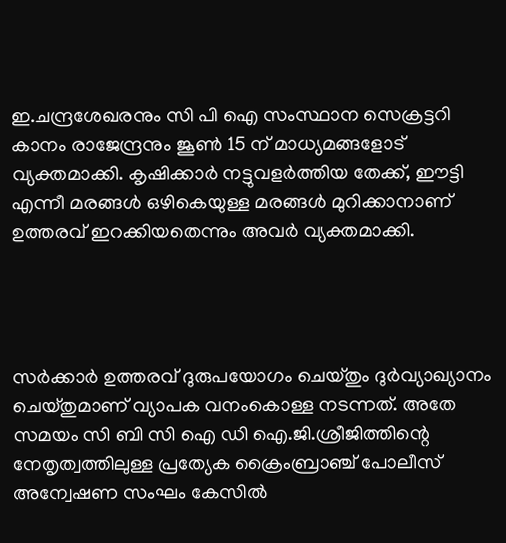ഇ.ചന്ദ്രശേഖരനും സി പി ഐ സംസ്ഥാന സെക്രട്ടറി കാനം രാജേന്ദ്രനും ജൂണ്‍ 15 ന് മാധ്യമങ്ങളോട് വ്യക്തമാക്കി. കൃഷിക്കാര്‍ നട്ടുവളര്‍ത്തിയ തേക്ക്, ഈട്ടി എന്നീ മരങ്ങള്‍ ഒഴികെയുള്ള മരങ്ങള്‍ മുറിക്കാനാണ് ഉത്തരവ് ഇറക്കിയതെന്നും അവര്‍ വ്യക്തമാക്കി.




സര്‍ക്കാര്‍ ഉത്തരവ് ദുരുപയോഗം ചെയ്തും ദുര്‍വ്യാഖ്യാനം ചെയ്തുമാണ് വ്യാപക വനംകൊള്ള നടന്നത്. അതേ സമയം സി ബി സി ഐ ഡി ഐ.ജി.ശ്രീജിത്തിന്റെ നേതൃത്വത്തിലുള്ള പ്രത്യേക ക്രൈംബ്രാഞ്ച് പോലീസ് അന്വേഷണ സംഘം കേസില്‍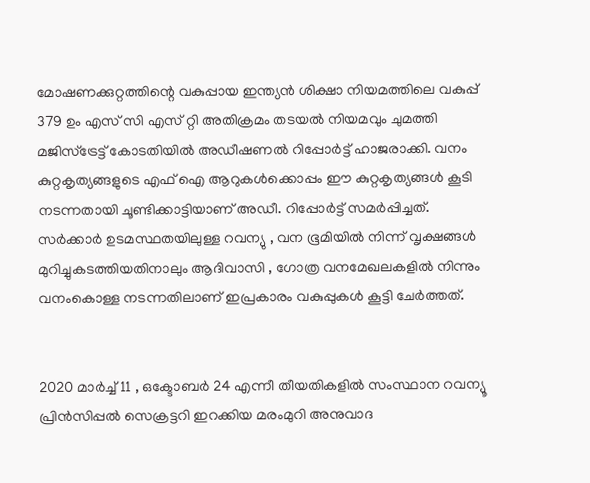മോഷണക്കുറ്റത്തിന്റെ വകുപ്പായ ഇന്ത്യന്‍ ശിക്ഷാ നിയമത്തിലെ വകുപ്പ് 379 ഉം എസ് സി എസ് റ്റി അതിക്രമം തടയല്‍ നിയമവും ചുമത്തി മജിസ്‌ട്രേട്ട് കോടതിയില്‍ അഡീഷണല്‍ റിപ്പോര്‍ട്ട് ഹാജരാക്കി. വനം കുറ്റകൃത്യങ്ങളുടെ എഫ് ഐ ആറുകള്‍ക്കൊപ്പം ഈ കുറ്റകൃത്യങ്ങള്‍ കൂടി നടന്നതായി ചൂണ്ടിക്കാട്ടിയാണ് അഡീ. റിപ്പോര്‍ട്ട് സമര്‍പ്പിച്ചത്. സര്‍ക്കാര്‍ ഉടമസ്ഥതയിലുള്ള റവന്യു , വന ഭൂമിയില്‍ നിന്ന് വൃക്ഷങ്ങള്‍ മുറിച്ചുകടത്തിയതിനാലും ആദിവാസി , ഗോത്ര വനമേഖലകളില്‍ നിന്നും വനംകൊള്ള നടന്നതിലാണ് ഇപ്രകാരം വകുപ്പുകള്‍ കൂട്ടി ചേര്‍ത്തത്.


2020 മാര്‍ച്ച് 11 , ഒക്ടോബര്‍ 24 എന്നീ തീയതികളില്‍ സംസ്ഥാന റവന്യൂ പ്രിന്‍സിപ്പല്‍ സെക്രട്ടറി ഇറക്കിയ മരംമുറി അനുവാദ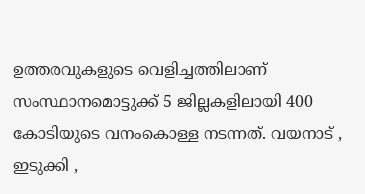ഉത്തരവുകളുടെ വെളിച്ചത്തിലാണ് സംസ്ഥാനമൊട്ടുക്ക് 5 ജില്ലകളിലായി 400 കോടിയുടെ വനംകൊള്ള നടന്നത്. വയനാട് , ഇടുക്കി ,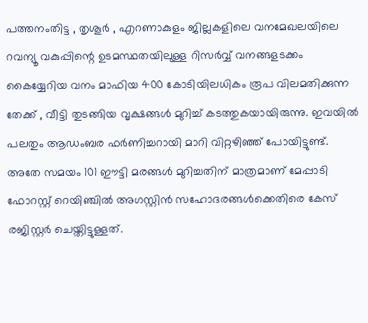പത്തനംതിട്ട , തൃശൂര്‍ , എറണാകുളം ജില്ലകളിലെ വനമേഖലയിലെ റവന്യൂ വകുപ്പിന്റെ ഉടമസ്ഥതയിലുള്ള റിസര്‍വ്വ് വനങ്ങളടക്കം കൈയ്യേറിയ വനം മാഫിയ 400 കോടിയിലധികം രൂപ വിലമതിക്കുന്ന തേക്ക് , വീട്ടി തുടങ്ങിയ വൃക്ഷങ്ങള്‍ മുറിച്ച് കടത്തുകയായിരുന്നു. ഇവയില്‍ പലതും ആഡംബര ഫര്‍ണിച്ചറായി മാറി വിറ്റഴിഞ്ഞ് പോയിട്ടുണ്ട്. അതേ സമയം 101 ഈട്ടി മരങ്ങള്‍ മുറിച്ചതിന് മാത്രമാണ് മേപ്പാടി ഫോറസ്റ്റ് റെയിഞ്ചില്‍ അഗസ്റ്റിന്‍ സഹോദരങ്ങള്‍ക്കെതിരെ കേസ് രജിസ്റ്റര്‍ ചെയ്തിട്ടുള്ളത്.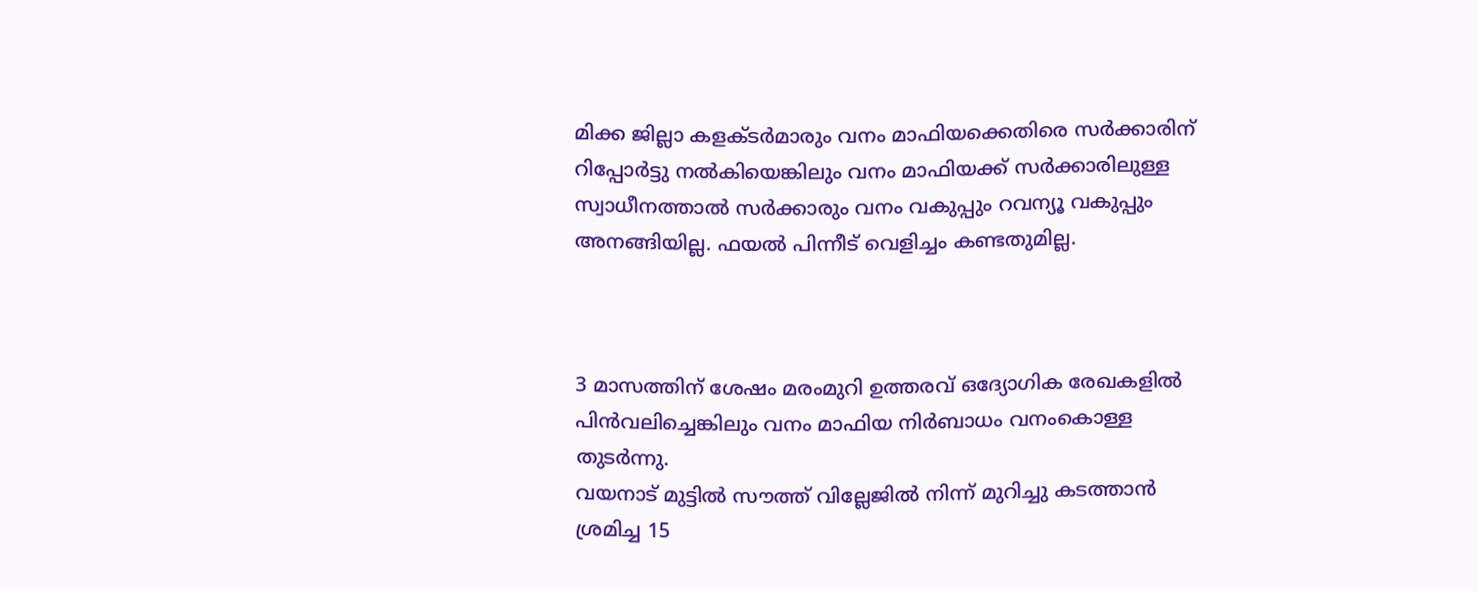മിക്ക ജില്ലാ കളക്ടര്‍മാരും വനം മാഫിയക്കെതിരെ സര്‍ക്കാരിന് റിപ്പോര്‍ട്ടു നല്‍കിയെങ്കിലും വനം മാഫിയക്ക് സര്‍ക്കാരിലുള്ള സ്വാധീനത്താല്‍ സര്‍ക്കാരും വനം വകുപ്പും റവന്യൂ വകുപ്പും അനങ്ങിയില്ല. ഫയല്‍ പിന്നീട് വെളിച്ചം കണ്ടതുമില്ല.



3 മാസത്തിന് ശേഷം മരംമുറി ഉത്തരവ് ഒദ്യോഗിക രേഖകളില്‍ പിന്‍വലിച്ചെങ്കിലും വനം മാഫിയ നിര്‍ബാധം വനംകൊള്ള തുടര്‍ന്നു.
വയനാട് മുട്ടില്‍ സൗത്ത് വില്ലേജില്‍ നിന്ന് മുറിച്ചു കടത്താന്‍ ശ്രമിച്ച 15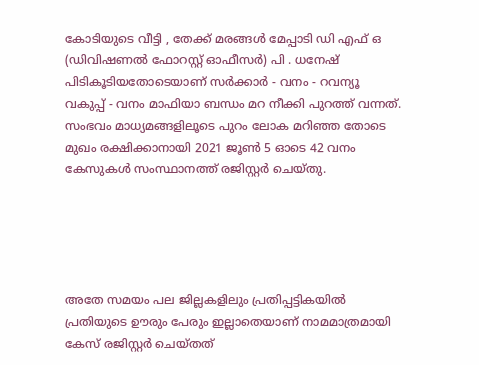കോടിയുടെ വീട്ടി , തേക്ക് മരങ്ങള്‍ മേപ്പാടി ഡി എഫ് ഒ (ഡിവിഷണല്‍ ഫോറസ്റ്റ് ഓഫീസര്‍) പി . ധനേഷ് പിടികൂടിയതോടെയാണ് സര്‍ക്കാര്‍ - വനം - റവന്യൂ വകുപ്പ് - വനം മാഫിയാ ബന്ധം മറ നീക്കി പുറത്ത് വന്നത്. സംഭവം മാധ്യമങ്ങളിലൂടെ പുറം ലോക മറിഞ്ഞ തോടെ മുഖം രക്ഷിക്കാനായി 2021 ജൂണ്‍ 5 ഓടെ 42 വനം കേസുകള്‍ സംസ്ഥാനത്ത് രജിസ്റ്റര്‍ ചെയ്തു.





അതേ സമയം പല ജില്ലകളിലും പ്രതിപ്പട്ടികയില്‍ പ്രതിയുടെ ഊരും പേരും ഇല്ലാതെയാണ് നാമമാത്രമായി കേസ് രജിസ്റ്റര്‍ ചെയ്തത്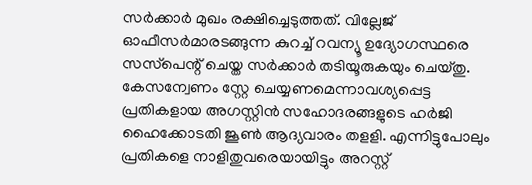സര്‍ക്കാര്‍ മുഖം രക്ഷിച്ചെടുത്തത്. വില്ലേജ് ഓഫീസര്‍മാരടങ്ങുന്ന കുറച്ച് റവന്യൂ ഉദ്യോഗസ്ഥരെ സസ്‌പെന്റ് ചെയ്ത സര്‍ക്കാര്‍ തടിയൂരുകയും ചെയ്തു. കേസന്വേണം സ്റ്റേ ചെയ്യണമെന്നാവശ്യപ്പെട്ട പ്രതികളായ അഗസ്റ്റിന്‍ സഹോദരങ്ങളുടെ ഹര്‍ജി ഹൈക്കോടതി ജൂണ്‍ ആദ്യവാരം തളളി. എന്നിട്ടുപോലും പ്രതികളെ നാളിതുവരെയായിട്ടും അറസ്റ്റ്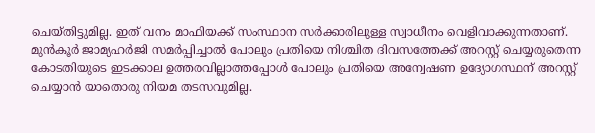ചെയ്തിട്ടുമില്ല. ഇത് വനം മാഫിയക്ക് സംസ്ഥാന സര്‍ക്കാരിലുള്ള സ്വാധീനം വെളിവാക്കുന്നതാണ്. മുന്‍കൂര്‍ ജാമ്യഹര്‍ജി സമര്‍പ്പിച്ചാല്‍ പോലും പ്രതിയെ നിശ്ചിത ദിവസത്തേക്ക് അറസ്റ്റ് ചെയ്യരുതെന്ന കോടതിയുടെ ഇടക്കാല ഉത്തരവില്ലാത്തപ്പോള്‍ പോലും പ്രതിയെ അന്വേഷണ ഉദ്യോഗസ്ഥന് അറസ്റ്റ് ചെയ്യാന്‍ യാതൊരു നിയമ തടസവുമില്ല.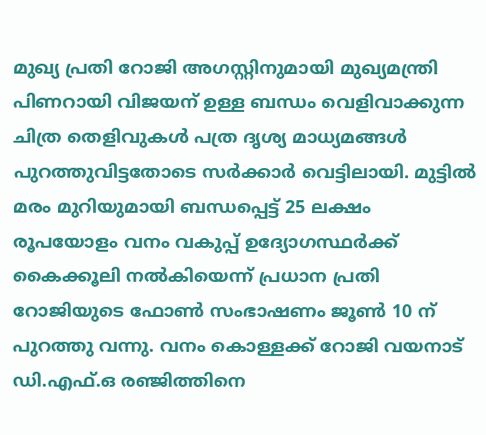മുഖ്യ പ്രതി റോജി അഗസ്റ്റിനുമായി മുഖ്യമന്ത്രി പിണറായി വിജയന് ഉള്ള ബന്ധം വെളിവാക്കുന്ന ചിത്ര തെളിവുകള്‍ പത്ര ദൃശ്യ മാധ്യമങ്ങള്‍ പുറത്തുവിട്ടതോടെ സര്‍ക്കാര്‍ വെട്ടിലായി. മുട്ടില്‍ മരം മുറിയുമായി ബന്ധപ്പെട്ട് 25 ലക്ഷം രൂപയോളം വനം വകുപ്പ് ഉദ്യോഗസ്ഥര്‍ക്ക് കൈക്കൂലി നല്‍കിയെന്ന് പ്രധാന പ്രതി റോജിയുടെ ഫോണ്‍ സംഭാഷണം ജൂണ്‍ 10 ന് പുറത്തു വന്നു. വനം കൊള്ളക്ക് റോജി വയനാട് ഡി.എഫ്.ഒ രഞ്ജിത്തിനെ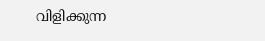വിളിക്കുന്ന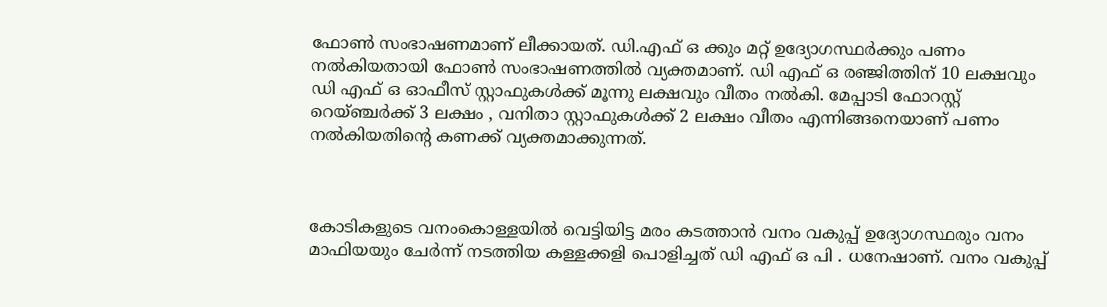ഫോണ്‍ സംഭാഷണമാണ് ലീക്കായത്. ഡി.എഫ് ഒ ക്കും മറ്റ് ഉദ്യോഗസ്ഥര്‍ക്കും പണം നല്‍കിയതായി ഫോണ്‍ സംഭാഷണത്തില്‍ വ്യക്തമാണ്. ഡി എഫ് ഒ രഞ്ജിത്തിന് 10 ലക്ഷവും ഡി എഫ് ഒ ഓഫീസ് സ്റ്റാഫുകള്‍ക്ക് മൂന്നു ലക്ഷവും വീതം നല്‍കി. മേപ്പാടി ഫോറസ്റ്റ് റെയ്ഞ്ചര്‍ക്ക് 3 ലക്ഷം , വനിതാ സ്റ്റാഫുകള്‍ക്ക് 2 ലക്ഷം വീതം എന്നിങ്ങനെയാണ് പണം നല്‍കിയതിന്റെ കണക്ക് വ്യക്തമാക്കുന്നത്.



കോടികളുടെ വനംകൊള്ളയില്‍ വെട്ടിയിട്ട മരം കടത്താന്‍ വനം വകുപ്പ് ഉദ്യോഗസ്ഥരും വനം മാഫിയയും ചേര്‍ന്ന് നടത്തിയ കള്ളക്കളി പൊളിച്ചത് ഡി എഫ് ഒ പി . ധനേഷാണ്. വനം വകുപ്പ്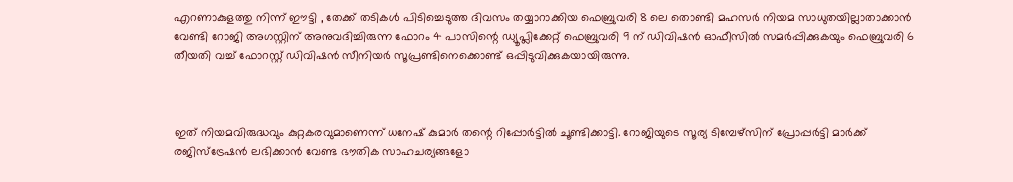എറണാകുളത്തു നിന്ന് ഈട്ടി , തേക്ക് തടികള്‍ പിടിച്ചെടുത്ത ദിവസം തയ്യാറാക്കിയ ഫെബ്രുവരി 8 ലെ തൊണ്ടി മഹസര്‍ നിയമ സാധുതയില്ലാതാക്കാന്‍ വേണ്ടി റോജി അഗസ്റ്റിന് അനുവദിച്ചിരുന്ന ഫോറം 4 പാസിന്റെ ഡ്യൂപ്ലിക്കേറ്റ് ഫെബ്രുവരി 9 ന് ഡിവിഷന്‍ ഓഫീസില്‍ സമര്‍പ്പിക്കുകയും ഫെബ്രുവരി 6 തീയതി വച്ച് ഫോറസ്റ്റ് ഡിവിഷന്‍ സീനിയര്‍ സൂപ്രണ്ടിനെക്കൊണ്ട് ഒപ്പിടുവിക്കുകയായിരുന്നു.



ഇത് നിയമവിരുദ്ധവും കുറ്റകരവുമാണെന്ന് ധനേഷ് കുമാര്‍ തന്റെ റിപ്പോര്‍ട്ടില്‍ ചൂണ്ടിക്കാട്ടി. റോജിയുടെ സൂര്യ ടിമ്പേഴ്‌സിന് പ്രോപ്പര്‍ട്ടി മാര്‍ക്ക് രജിസ്‌ട്രേഷന്‍ ലഭിക്കാന്‍ വേണ്ട ഭൗതിക സാഹചര്യങ്ങളോ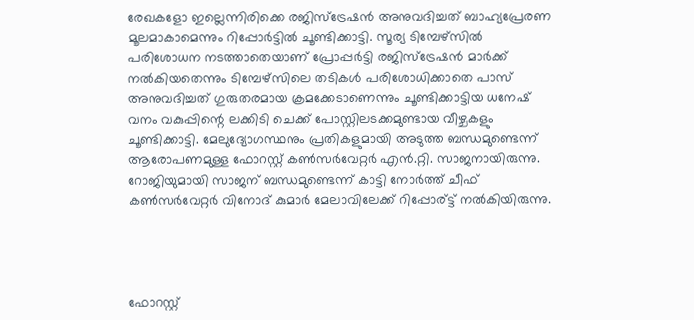രേഖകളോ ഇല്ലെന്നിരിക്കെ രജിസ്‌ട്രേഷന്‍ അനുവദിച്ചത് ബാഹ്യപ്രേരണ മൂലമാകാമെന്നും റിപ്പോര്‍ട്ടില്‍ ചൂണ്ടിക്കാട്ടി. സൂര്യ ടിമ്പേഴ്‌സില്‍ പരിശോധന നടത്താതെയാണ് പ്രോപ്പര്‍ട്ടി രജിസ്‌ട്രേഷന്‍ മാര്‍ക്ക് നല്‍കിയതെന്നും ടിമ്പേഴ്‌സിലെ തടികള്‍ പരിശോധിക്കാതെ പാസ് അനുവദിച്ചത് ഗുരുതരമായ ക്രമക്കേടാണെന്നും ചൂണ്ടിക്കാട്ടിയ ധനേഷ് വനം വകുപ്പിന്റെ ലക്കിടി ചെക്ക് പോസ്റ്റിലടക്കമുണ്ടായ വീഴ്ചകളും ചൂണ്ടിക്കാട്ടി. മേലുദ്യോഗസ്ഥനും പ്രതികളുമായി അടുത്ത ബന്ധമുണ്ടെന്ന് ആരോപണമുള്ള ഫോറസ്റ്റ് കണ്‍സര്‍വേറ്റര്‍ എന്‍.റ്റി. സാജനായിരുന്നു. റോജിയുമായി സാജന് ബന്ധമുണ്ടെന്ന് കാട്ടി നോര്‍ത്ത് ചീഫ് കണ്‍സര്‍വേറ്റര്‍ വിനോദ് കുമാര്‍ മേലാവിലേക്ക് റിപ്പോര്ട്ട് നല്‍കിയിരുന്നു.




ഫോറസ്റ്റ്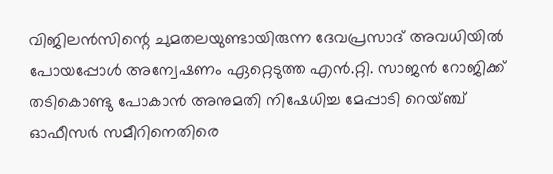വിജിലന്‍സിന്റെ ചുമതലയുണ്ടായിരുന്ന ദേവപ്രസാദ് അവധിയില്‍ പോയപ്പോള്‍ അന്വേഷണം ഏറ്റെടുത്ത എന്‍.റ്റി. സാജന്‍ റോജിക്ക് തടികൊണ്ടു പോകാന്‍ അനുമതി നിഷേധിച്ച മേപ്പാടി റെയ്ഞ്ച് ഓഫീസര്‍ സമീറിനെതിരെ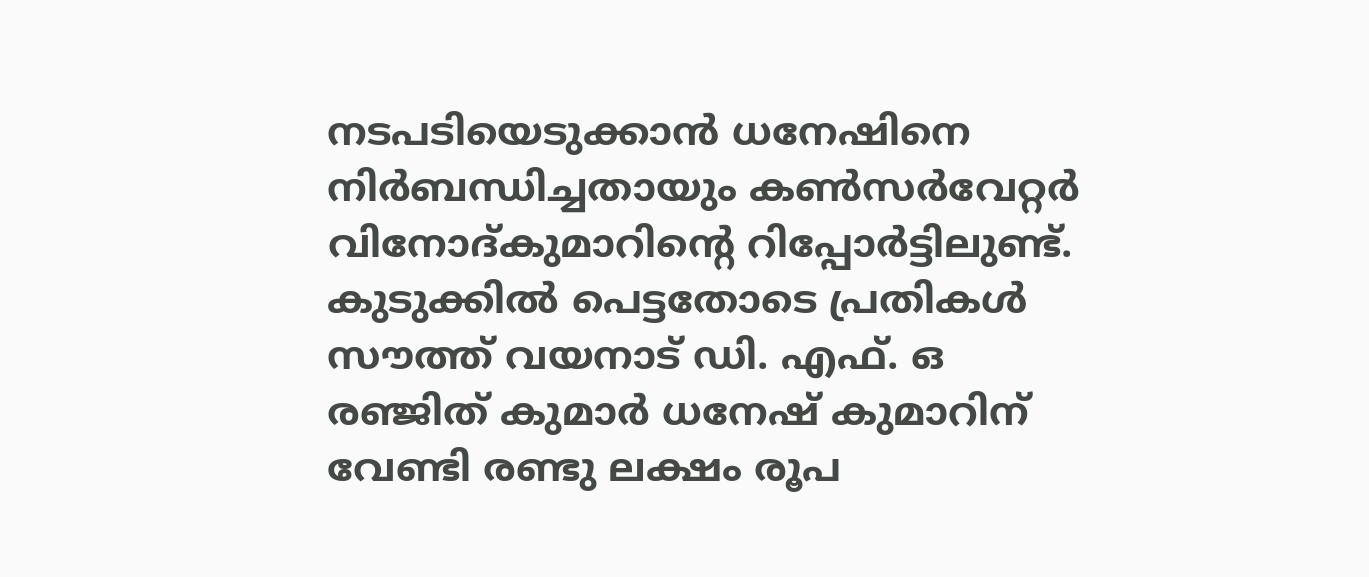നടപടിയെടുക്കാന്‍ ധനേഷിനെ നിര്‍ബന്ധിച്ചതായും കണ്‍സര്‍വേറ്റര്‍ വിനോദ്കുമാറിന്റെ റിപ്പോര്‍ട്ടിലുണ്ട്. കുടുക്കില്‍ പെട്ടതോടെ പ്രതികള്‍ സൗത്ത് വയനാട് ഡി. എഫ്. ഒ രഞ്ജിത് കുമാര്‍ ധനേഷ് കുമാറിന് വേണ്ടി രണ്ടു ലക്ഷം രൂപ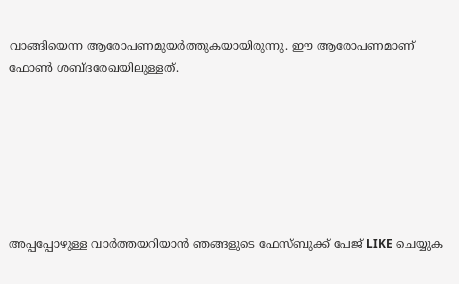വാങ്ങിയെന്ന ആരോപണമുയര്‍ത്തുകയായിരുന്നു. ഈ ആരോപണമാണ് ഫോണ്‍ ശബ്ദരേഖയിലുള്ളത്.







അപ്പപ്പോഴുള്ള വാര്‍ത്തയറിയാന്‍ ഞങ്ങളുടെ ഫേസ്‌ബുക്ക്‌ പേജ് LIKE ചെയ്യുക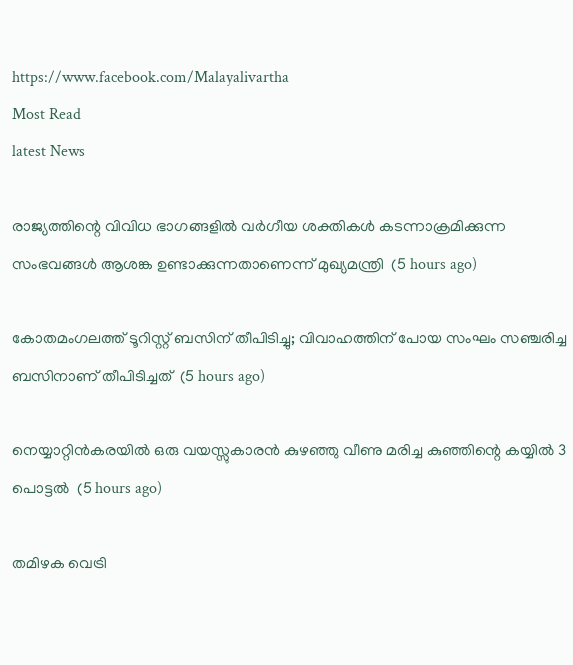https://www.facebook.com/Malayalivartha
Most Read
latest News

രാജ്യത്തിന്റെ വിവിധ ഭാഗങ്ങളില്‍ വര്‍ഗീയ ശക്തികള്‍ കടന്നാക്രമിക്കുന്ന സംഭവങ്ങള്‍ ആശങ്ക ഉണ്ടാക്കുന്നതാണെന്ന് മുഖ്യമന്ത്രി  (5 hours ago)

കോതമംഗലത്ത് ടൂറിസ്റ്റ് ബസിന് തീപിടിച്ചു; വിവാഹത്തിന് പോയ സംഘം സഞ്ചരിച്ച ബസിനാണ് തീപിടിച്ചത്  (5 hours ago)

നെയ്യാറ്റിന്‍കരയില്‍ ഒരു വയസ്സുകാരന്‍ കുഴഞ്ഞു വീണു മരിച്ച കുഞ്ഞിന്റെ കയ്യില്‍ 3 പൊട്ടല്‍  (5 hours ago)

തമിഴക വെട്രി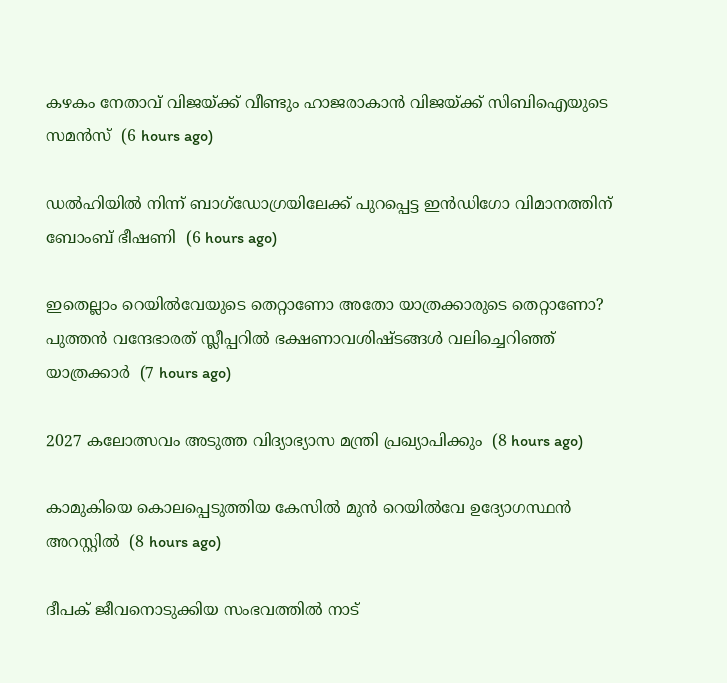കഴകം നേതാവ് വിജയ്ക്ക് വീണ്ടും ഹാജരാകാന്‍ വിജയ്ക്ക് സിബിഐയുടെ സമന്‍സ്  (6 hours ago)

ഡല്‍ഹിയില്‍ നിന്ന് ബാഗ്‌ഡോഗ്രയിലേക്ക് പുറപ്പെട്ട ഇന്‍ഡിഗോ വിമാനത്തിന് ബോംബ് ഭീഷണി  (6 hours ago)

ഇതെല്ലാം റെയില്‍വേയുടെ തെറ്റാണോ അതോ യാത്രക്കാരുടെ തെറ്റാണോ? പുത്തന്‍ വന്ദേഭാരത് സ്ലീപ്പറില്‍ ഭക്ഷണാവശിഷ്ടങ്ങള്‍ വലിച്ചെറിഞ്ഞ് യാത്രക്കാര്‍  (7 hours ago)

2027 കലോത്സവം അടുത്ത വിദ്യാഭ്യാസ മന്ത്രി പ്രഖ്യാപിക്കും  (8 hours ago)

കാമുകിയെ കൊലപ്പെടുത്തിയ കേസില്‍ മുന്‍ റെയില്‍വേ ഉദ്യോഗസ്ഥന്‍ അറസ്റ്റില്‍  (8 hours ago)

ദീപക് ജീവനൊടുക്കിയ സംഭവത്തില്‍ നാട്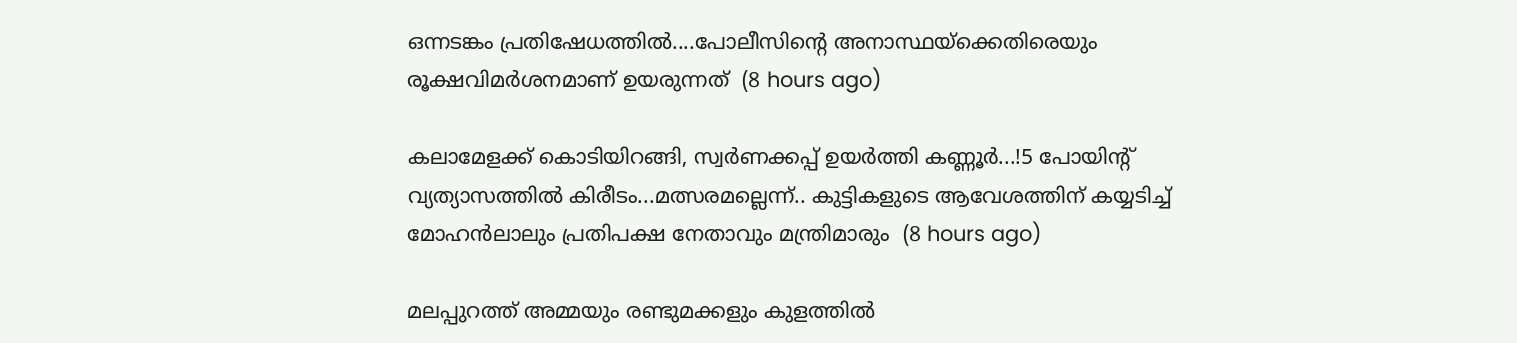ഒന്നടങ്കം പ്രതിഷേധത്തിൽ....പോലീസിന്റെ അനാസ്ഥയ്ക്കെതിരെയും രൂക്ഷവിമർശനമാണ് ഉയരുന്നത്  (8 hours ago)

കലാമേളക്ക് കൊടിയിറങ്ങി, സ്വർണക്കപ്പ് ഉയർത്തി കണ്ണൂർ...!5 പോയിന്‍റ് വ്യത്യാസത്തിൽ കിരീടം...മത്സരമല്ലെന്ന്.. കുട്ടികളുടെ ആവേശത്തിന് കയ്യടിച്ച് മോഹൻലാലും പ്രതിപക്ഷ നേതാവും മന്ത്രിമാരും  (8 hours ago)

മലപ്പുറത്ത് അമ്മയും രണ്ടുമക്കളും കുളത്തില്‍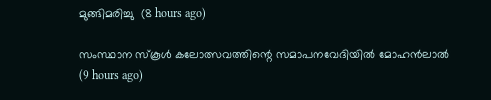മുങ്ങിമരിച്ചു  (8 hours ago)

സംസ്ഥാന സ്‌കൂള്‍ കലോത്സവത്തിന്റെ സമാപനവേദിയില്‍ മോഹന്‍ലാല്‍  (9 hours ago)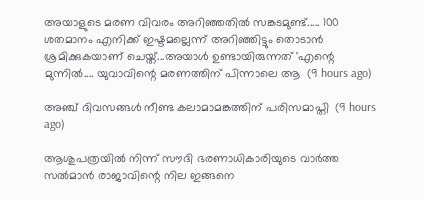അയാളുടെ മരണ വിവരം അറിഞ്ഞതില്‍ സങ്കടമുണ്ട്..... 100 ശതമാനം എനിക്ക് ഇഷ്ടമല്ലെന്ന് അറിഞ്ഞിട്ടും തൊടാന്‍ ശ്രമിക്കുകയാണ് ചെയ്ത്...അയാള്‍ ഉണ്ടായിരുന്നത് 'എന്റെ മുന്നിൽ.... യുവാവിന്റെ മരണത്തിന് പിന്നാലെ ആ  (9 hours ago)

അഞ്ച് ദിവസങ്ങള്‍ നീണ്ട കലാമാമങ്കത്തിന് പരിസമാപ്തി  (9 hours ago)

ആശുപത്രയിൽ നിന്ന് സൗദി ഭരണാധികാരിയുടെ വാർത്ത സൽമാൻ രാജാവിന്റെ നില ഇങ്ങനെ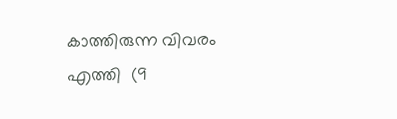കാത്തിരുന്ന വിവരം എത്തി  (9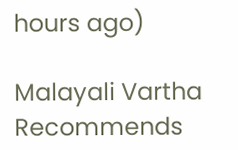hours ago)

Malayali Vartha Recommends